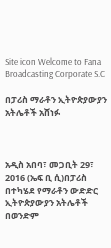Site icon Welcome to Fana Broadcasting Corporate S.C

በፓሪስ ማራቶን ኢትዮጵያውያን አትሌቶች አሸነፉ



አዲስ አበባ፣ መጋቢት 29፣ 2016 (ኤፍ ቢ ሲ)በፓሪስ በተካሄደ የማራቶን ውድድር ኢትዮጵያውያን አትሌቶች በወንድም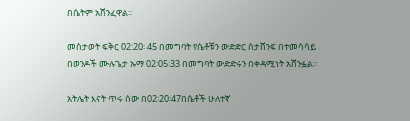በሴትም አሸንፈዋል፡፡

መስታወት ፍቅር 02:20፡ 45 በመግባት የሴቶቹን ውድድር ስታሸንፍ በተመሳሳይ በወንዶች ሙሉጌታ ኡማ 02፡05፡33 በመግባት ውድድሩን በቀዳሚነት አሸንፏል፡፡

አትሌት እናት ጥሩ ሰው በ02፡20፡47በሴቶች ሁለተኛ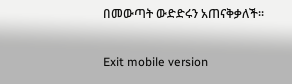በመውጣት ውድድሩን አጠናቅቃለች፡፡

Exit mobile version